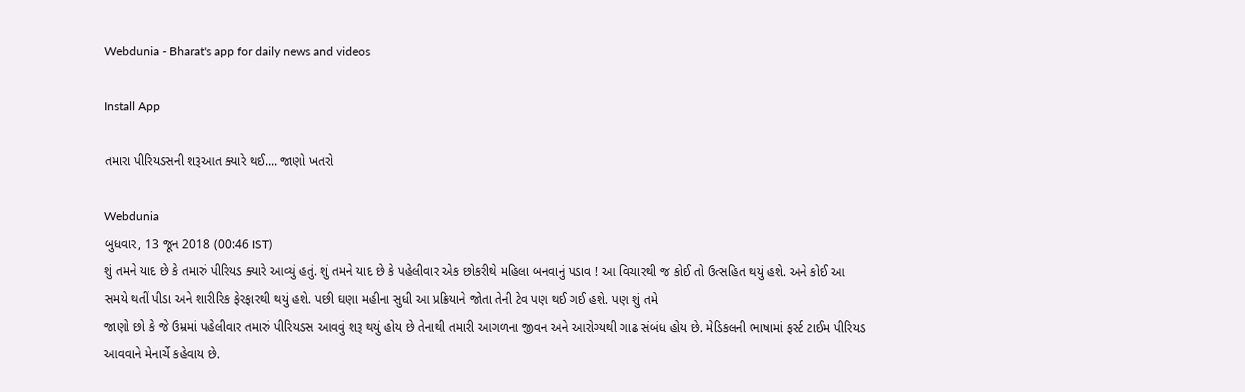Webdunia - Bharat's app for daily news and videos

Install App

તમારા પીરિયડસની શરૂઆત ક્યારે થઈ.... જાણો ખતરો

Webdunia
બુધવાર, 13 જૂન 2018 (00:46 IST)
શું તમને યાદ છે કે તમારું પીરિયડ ક્યારે આવ્યું હતું. શું તમને યાદ છે કે પહેલીવાર એક છોકરીથે મહિલા બનવાનું પડાવ ! આ વિચારથી જ કોઈ તો ઉત્સહિત થયું હશે. અને કોઈ આ સમયે થતીં પીડા અને શારીરિક ફેરફારથી થયું હશે. પછી ઘણા મહીના સુધી આ પ્રક્રિયાને જોતા તેની ટેવ પણ થઈ ગઈ હશે. પણ શું તમે
જાણો છો કે જે ઉમ્રમાં પહેલીવાર તમારું પીરિયડસ આવવું શરૂ થયું હોય છે તેનાથી તમારી આગળના જીવન અને આરોગ્યથી ગાઢ સંબંધ હોય છે. મેડિકલની ભાષામાં ફર્સ્ટ ટાઈમ પીરિયડ આવવાને મેનાર્ચે કહેવાય છે.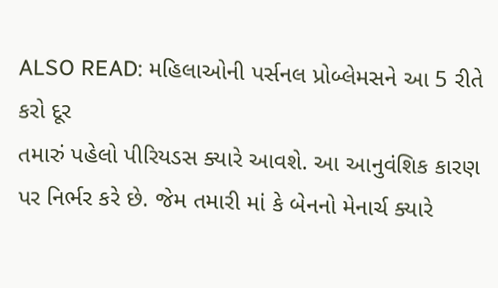ALSO READ: મહિલાઓની પર્સનલ પ્રોબ્લેમસને આ 5 રીતે કરો દૂર
તમારું પહેલો પીરિયડસ ક્યારે આવશે. આ આનુવંશિક કારણ પર નિર્ભર કરે છે. જેમ તમારી માં કે બેનનો મેનાર્ચ ક્યારે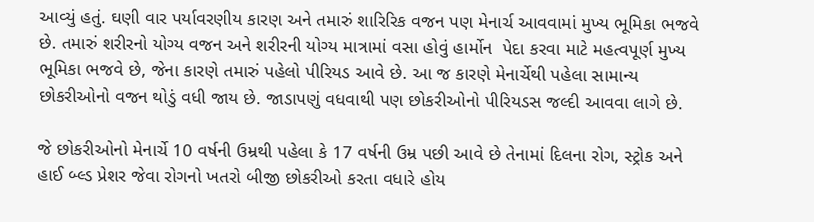આવ્યું હતું. ઘણી વાર પર્યાવરણીય કારણ અને તમારું શારિરિક વજન પણ મેનાર્ચ આવવામાં મુખ્ય ભૂમિકા ભજવે છે. તમારું શરીરનો યોગ્ય વજન અને શરીરની યોગ્ય માત્રામાં વસા હોવું હાર્મોન  પેદા કરવા માટે મહત્વપૂર્ણ મુખ્ય ભૂમિકા ભજવે છે, જેના કારણે તમારું પહેલો પીરિયડ આવે છે. આ જ કારણે મેનાર્ચેથી પહેલા સામાન્ય છોકરીઓનો વજન થોડું વધી જાય છે. જાડાપણું વધવાથી પણ છોકરીઓનો પીરિયડસ જલ્દી આવવા લાગે છે.

જે છોકરીઓનો મેનાર્ચે 10 વર્ષની ઉમ્રથી પહેલા કે 17 વર્ષની ઉમ્ર પછી આવે છે તેનામાં દિલના રોગ, સ્ટ્રોક અને હાઈ બ્લ્ડ પ્રેશર જેવા રોગનો ખતરો બીજી છોકરીઓ કરતા વધારે હોય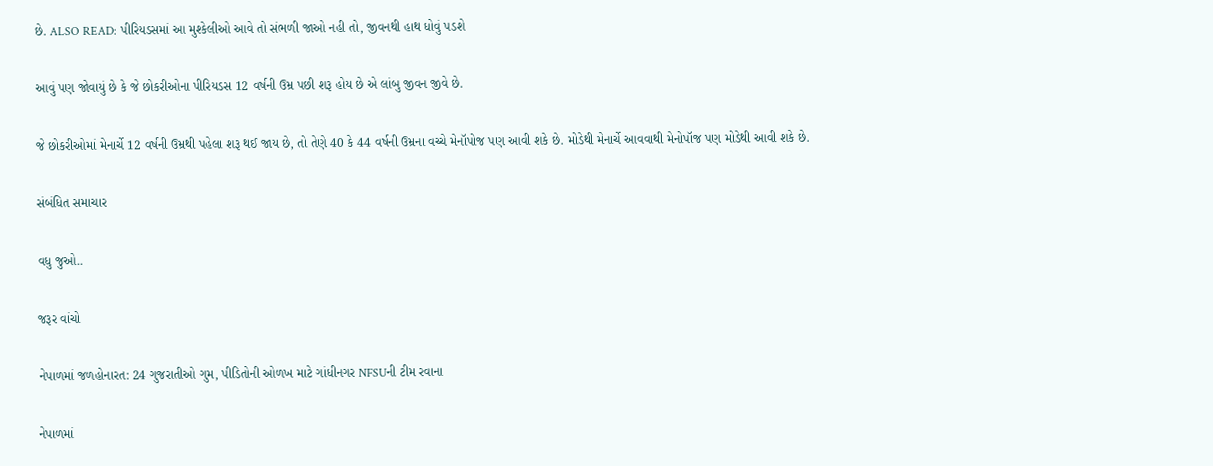છે. ALSO READ: પીરિયડસમાં આ મુશ્કેલીઓ આવે તો સંભળી જાઓ નહી તો, જીવનથી હાથ ધોવું પડશે

આવું પણ જોવાયું છે કે જે છોકરીઓના પીરિયડસ 12 વર્ષની ઉમ્ર પછી શરૂ હોય છે એ લાંબુ જીવન જીવે છે.

જે છોકરીઓમાં મેનાર્ચે 12 વર્ષની ઉમ્રથી પહેલા શરૂ થઈ જાય છે, તો તેણે 40 કે 44 વર્ષની ઉમ્રના વચ્ચે મેનૉપોજ પણ આવી શકે છે. મોડેથી મેનાર્ચે આવવાથી મેનોપૉજ પણ મોડેથી આવી શકે છે.

સંબંધિત સમાચાર

વધુ જુઓ..

જરૂર વાંચો

નેપાળમાં જળહોનારત: 24 ગુજરાતીઓ ગુમ, પીડિતોની ઓળખ માટે ગાંધીનગર NFSUની ટીમ રવાના

નેપાળમાં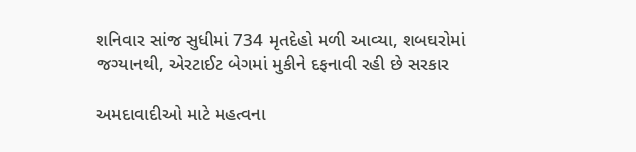શનિવાર સાંજ સુધીમાં 734 મૃતદેહો મળી આવ્યા, શબઘરોમાં જગ્યાનથી, એરટાઈટ બેગમાં મુકીને દફનાવી રહી છે સરકાર

અમદાવાદીઓ માટે મહત્વના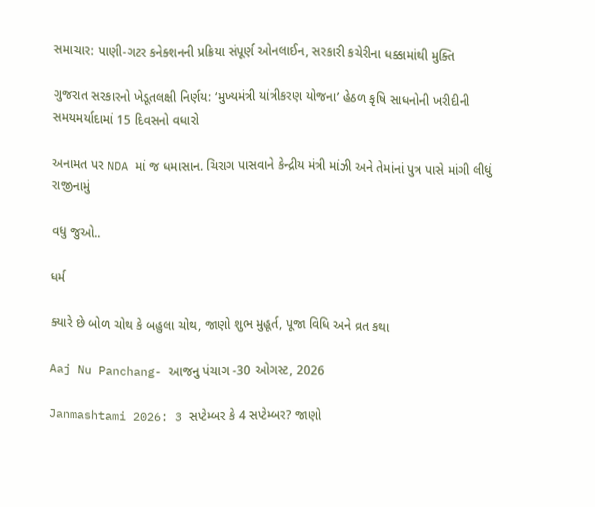સમાચાર: પાણી-ગટર કનેક્શનની પ્રક્રિયા સંપૂર્ણ ઓનલાઈન, સરકારી કચેરીના ધક્કામાંથી મુક્તિ

ગુજરાત સરકારનો ખેડૂતલક્ષી નિર્ણય: ‘મુખ્યમંત્રી યાંત્રીકરણ યોજના’ હેઠળ કૃષિ સાધનોની ખરીદીની સમયમર્યાદામાં 15 દિવસનો વધારો

અનામત પર NDA માં જ ધમાસાન. ચિરાગ પાસવાને કેન્દ્રીય મંત્રી માંઝી અને તેમાંનાં પુત્ર પાસે માંગી લીધું રાજીનામું

વધુ જુઓ..

ધર્મ

ક્યારે છે બોળ ચોથ કે બહુલા ચોથ, જાણો શુભ મુહૂર્ત, પૂજા વિધિ અને વ્રત કથા

Aaj Nu Panchang- આજનુ પંચાગ -30 ઓગસ્ટ, 2026

Janmashtami 2026: 3 સપ્ટેમ્બર કે 4 સપ્ટેમ્બર? જાણો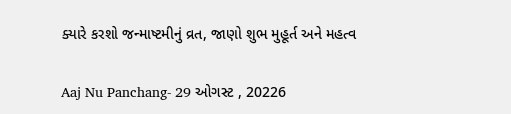ક્યારે કરશો જન્માષ્ટમીનું વ્રત, જાણો શુભ મુહૂર્ત અને મહત્વ

Aaj Nu Panchang- 29 ઓગસ્ટ , 20226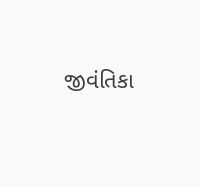જીવંતિકા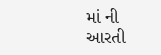માં ની આરતી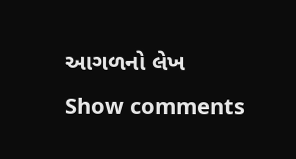આગળનો લેખ
Show comments